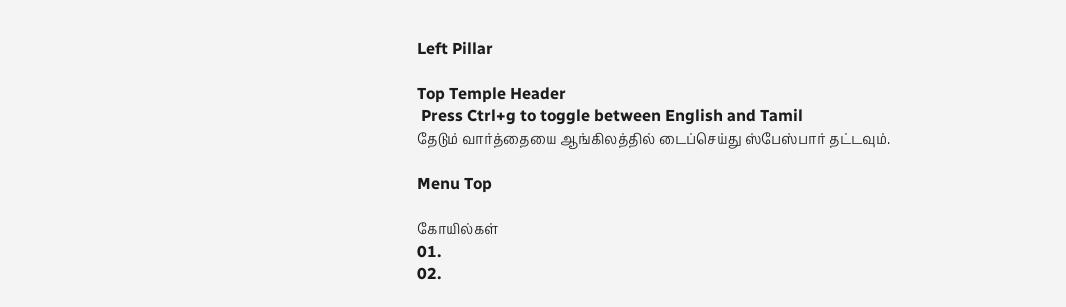Left Pillar

Top Temple Header
 Press Ctrl+g to toggle between English and Tamil
தேடும் வார்த்தையை ஆங்கிலத்தில் டைப்செய்து ஸ்பேஸ்பார் தட்டவும்.

Menu Top

கோயில்கள்
01.
02.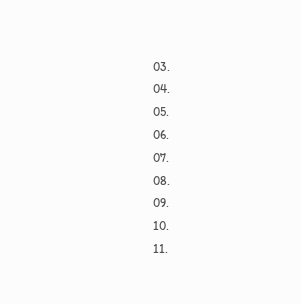03.
04.
05.
06.
07.
08.
09.
10.
11.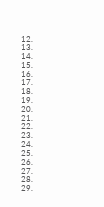12.
13.
14.
15.
16.
17.
18.
19.
20.
21.
22.
23.
24.
25.
26.
27.
28.
29.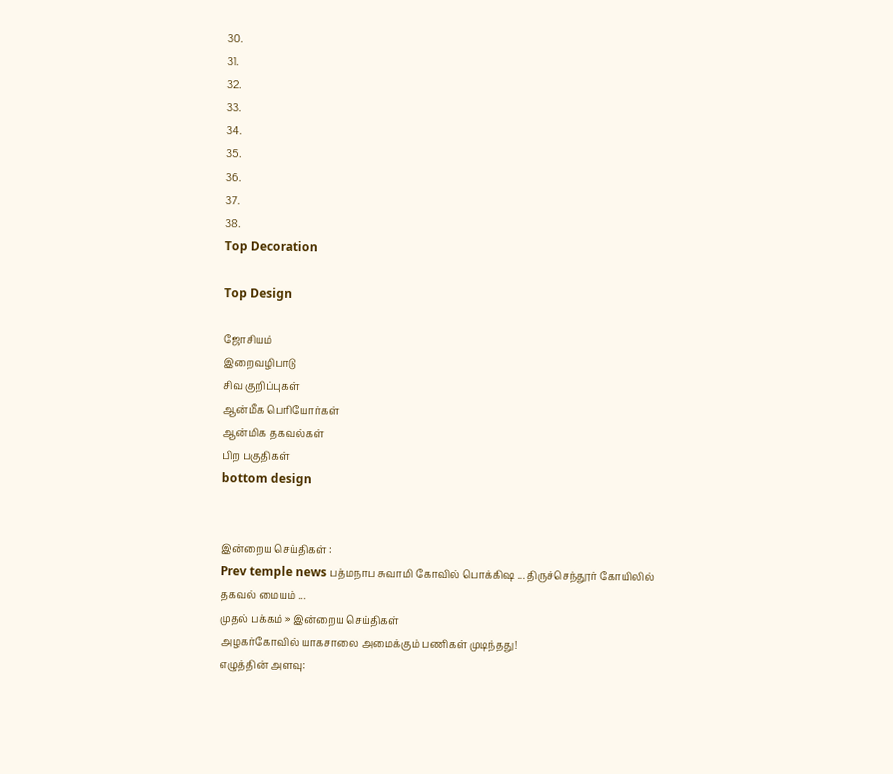30.
31.
32.
33.
34.
35.
36.
37.
38.
Top Decoration

Top Design

ஜோசியம்
இறைவழிபாடு
சிவ குறிப்புகள்
ஆன்மீக பெரியோர்கள்
ஆன்மிக தகவல்கள்
பிற பகுதிகள்
bottom design


இன்றைய செய்திகள் :
Prev temple news பத்மநாப சுவாமி கோவில் பொக்கிஷ ... திருச்செந்தூர் கோயிலில் தகவல் மையம் ...
முதல் பக்கம் » இன்றைய செய்திகள்
அழகர்கோவில் யாகசாலை அமைக்கும் பணிகள் முடிந்தது!
எழுத்தின் அளவு: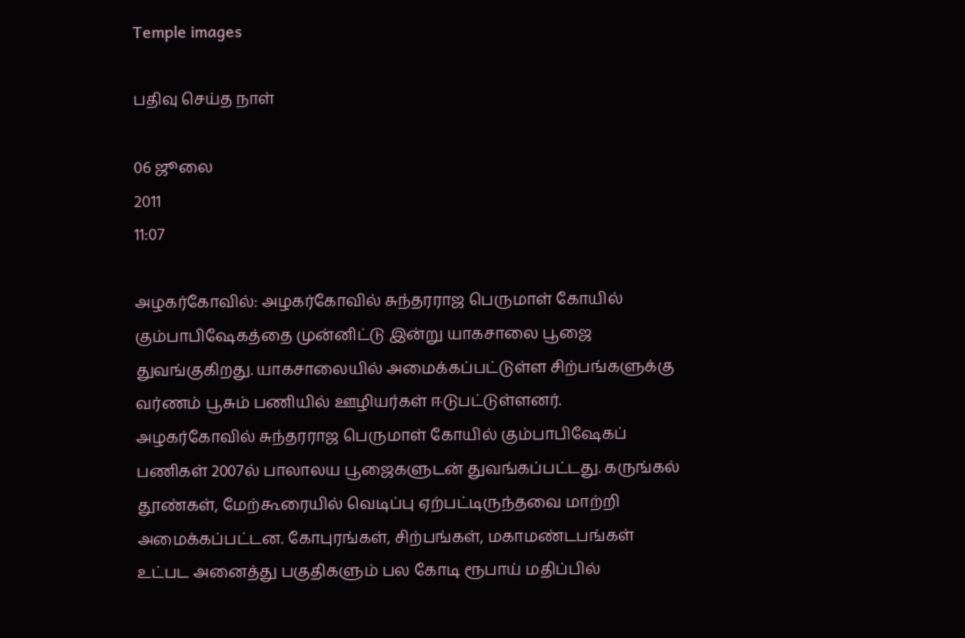Temple images

பதிவு செய்த நாள்

06 ஜூலை
2011
11:07

அழகர்கோவில்: அழகர்கோவில் சுந்தரராஜ பெருமாள் கோயில் கும்பாபிஷேகத்தை முன்னிட்டு இன்று யாகசாலை பூஜை துவங்குகிறது. யாகசாலையில் அமைக்கப்பட்டுள்ள சிற்பங்களுக்கு வர்ணம் பூசும் பணியில் ஊழியர்கள் ஈடுபட்டுள்ளனர். அழகர்கோவில் சுந்தரராஜ பெருமாள் கோயில் கும்பாபிஷேகப் பணிகள் 2007ல் பாலாலய பூஜைகளுடன் துவங்கப்பட்டது. கருங்கல் தூண்கள், மேற்கூரையில் வெடிப்பு ஏற்பட்டிருந்தவை மாற்றி அமைக்கப்பட்டன. கோபுரங்கள், சிற்பங்கள், மகாமண்டபங்கள் உட்பட அனைத்து பகுதிகளும் பல கோடி ரூபாய் மதிப்பில்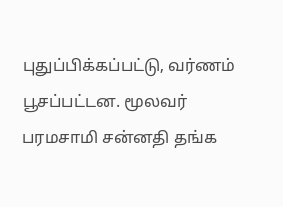புதுப்பிக்கப்பட்டு, வர்ணம் பூசப்பட்டன. மூலவர் பரமசாமி சன்னதி தங்க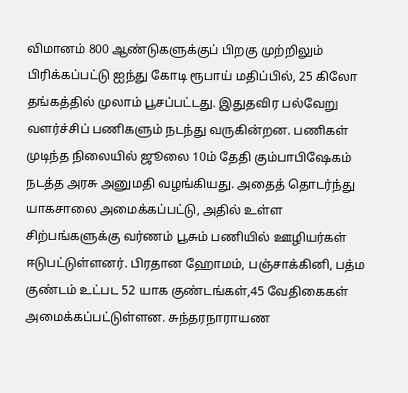விமானம் 800 ஆண்டுகளுக்குப் பிறகு முற்றிலும் பிரிக்கப்பட்டு ஐந்து கோடி ரூபாய் மதிப்பில், 25 கிலோ தங்கத்தில் முலாம் பூசப்பட்டது. இதுதவிர பல்வேறு வளர்ச்சிப் பணிகளும் நடந்து வருகின்றன. பணிகள் முடிந்த நிலையில் ஜூலை 10ம் தேதி கும்பாபிஷேகம் நடத்த அரசு அனுமதி வழங்கியது. அதைத் தொடர்ந்து யாகசாலை அமைக்கப்பட்டு, அதில் உள்ள சிற்பங்களுக்கு வர்ணம் பூசும் பணியில் ஊழியர்கள் ஈடுபட்டுள்ளனர். பிரதான ஹோமம், பஞ்சாக்கினி, பத்ம குண்டம் உட்பட 52 யாக குண்டங்கள்,45 வேதிகைகள் அமைக்கப்பட்டுள்ளன. சுந்தரநாராயண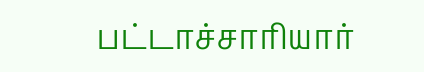பட்டாச்சாரியார்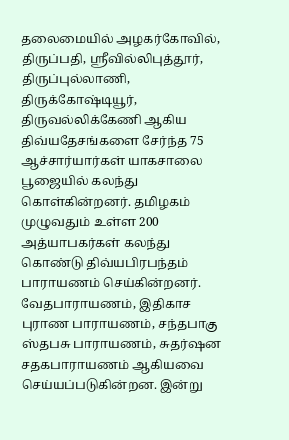தலைமையில் அழகர்கோவில், திருப்பதி, ஸ்ரீவில்லிபுத்தூர், திருப்புல்லாணி, திருக்கோஷ்டியூர், திருவல்லிக்கேணி ஆகிய திவ்யதேசங்களை சேர்ந்த 75 ஆச்சார்யார்கள் யாகசாலை பூஜையில் கலந்து கொள்கின்றனர். தமிழகம் முழுவதும் உள்ள 200 அத்யாபகர்கள் கலந்து கொண்டு திவ்யபிரபந்தம் பாராயணம் செய்கின்றனர். வேதபாராயணம், இதிகாச புராண பாராயணம், சந்தபாகு ஸ்தபசு பாராயணம், சுதர்ஷன சதகபாராயணம் ஆகியவை செய்யப்படுகின்றன. இன்று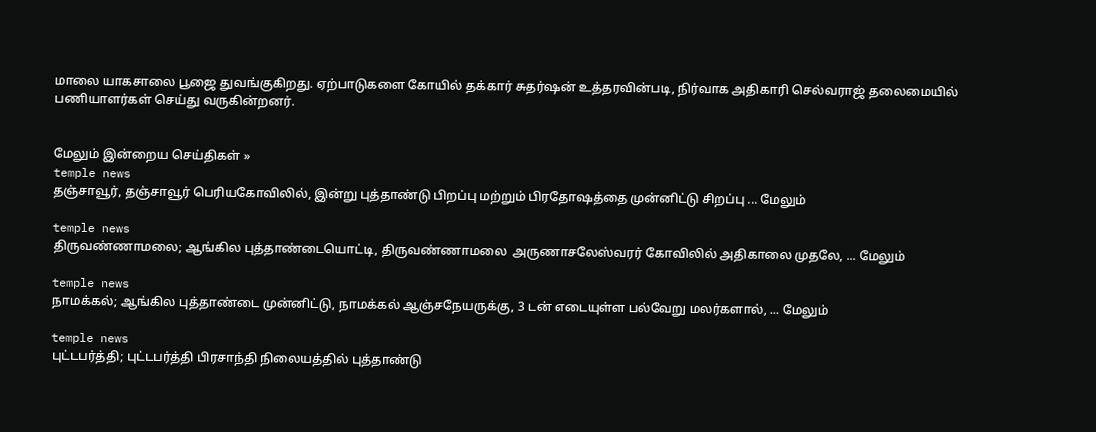மாலை யாகசாலை பூஜை துவங்குகிறது. ஏற்பாடுகளை கோயில் தக்கார் சுதர்ஷன் உத்தரவின்படி, நிர்வாக அதிகாரி செல்வராஜ் தலைமையில் பணியாளர்கள் செய்து வருகின்றனர்.


மேலும் இன்றைய செய்திகள் »
temple news
தஞ்சாவூர், தஞ்சாவூர் பெரியகோவிலில், இன்று புத்தாண்டு பிறப்பு மற்றும் பிரதோஷத்தை முன்னிட்டு சிறப்பு ... மேலும்

temple news
திருவண்ணாமலை; ஆங்கில புத்தாண்டையொட்டி, திருவண்ணாமலை  அருணாசலேஸ்வரர் கோவிலில் அதிகாலை முதலே, ... மேலும்

temple news
நாமக்கல்; ஆங்கில புத்தாண்டை முன்னிட்டு, நாமக்கல் ஆஞ்சநேயருக்கு, 3 டன் எடையுள்ள பல்வேறு மலர்களால், ... மேலும்

temple news
புட்டபர்த்தி; புட்டபர்த்தி பிரசாந்தி நிலையத்தில் புத்தாண்டு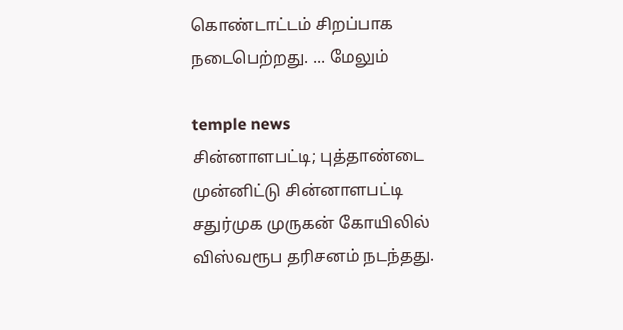கொண்டாட்டம் சிறப்பாக நடைபெற்றது. ... மேலும்

temple news
சின்னாளபட்டி; புத்தாண்டை முன்னிட்டு சின்னாளபட்டி சதுர்முக முருகன் கோயிலில் விஸ்வரூப தரிசனம் நடந்தது.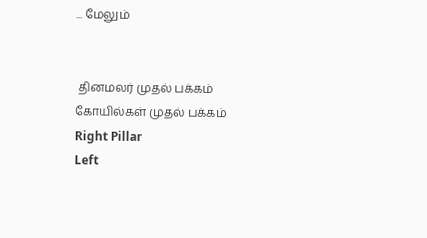... மேலும்


 தினமலர் முதல் பக்கம்   கோயில்கள் முதல் பக்கம்
Right Pillar
Left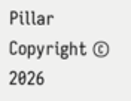Pillar
Copyright © 2026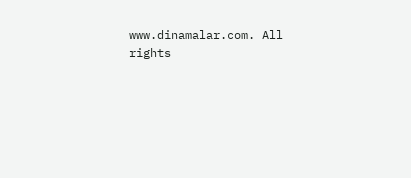www.dinamalar.com. All rights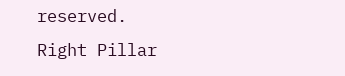reserved.
Right Pillar